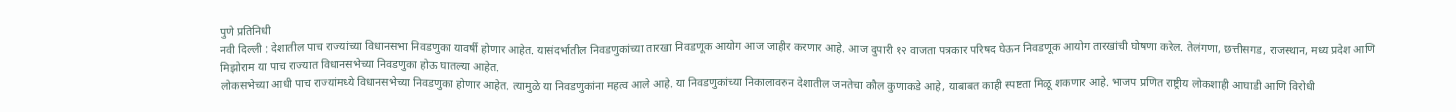पुणे प्रतिनिधी
नवी दिल्ली : देशातील पाच राज्यांच्या विधानसभा निवडणुका यावर्षी होणार आहेत. यासंदर्भातील निवडणुकांच्या तारखा निवडणूक आयोग आज जाहीर करणार आहे. आज दुपारी १२ वाजता पत्रकार परिषद घेऊन निवडणूक आयोग तारखांची घोषणा करेल. तेलंगणा, छत्तीसगड, राजस्थान, मध्य प्रदेश आणि मिझोराम या पाच राज्यात विधानसभेच्या निवडणुका होऊ घातल्या आहेत.
लोकसभेच्या आधी पाच राज्यांमध्ये विधानसभेच्या निवडणुका होणार आहेत. त्यामुळे या निवडणुकांना महत्व आले आहे. या निवडणुकांच्या निकालावरुन देशातील जनतेचा कौल कुणाकडे आहे, याबाबत काही स्पष्टता मिळू शकणार आहे. भाजप प्रणित राष्ट्रीय लोकशाही आघाडी आणि विरोधी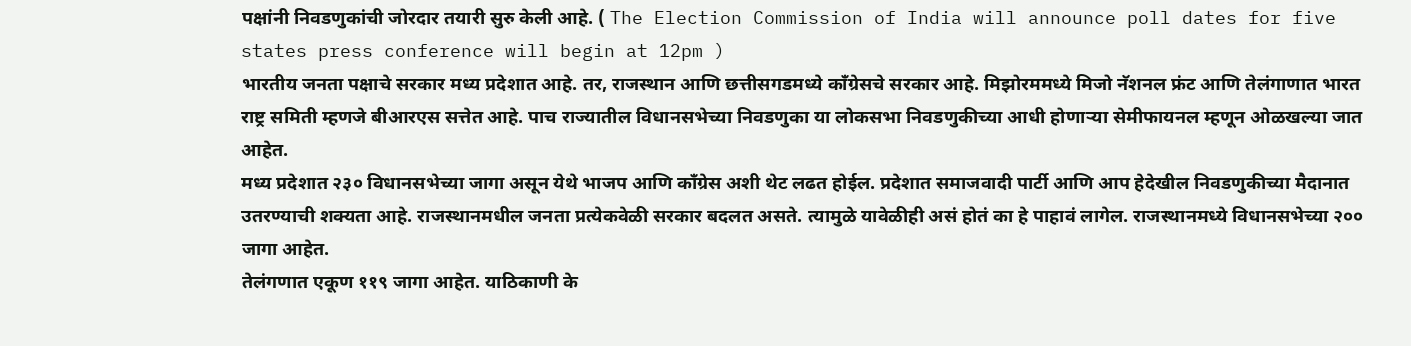पक्षांनी निवडणुकांची जोरदार तयारी सुरु केली आहे. ( The Election Commission of India will announce poll dates for five states press conference will begin at 12pm )
भारतीय जनता पक्षाचे सरकार मध्य प्रदेशात आहे. तर, राजस्थान आणि छत्तीसगडमध्ये कॉंग्रेसचे सरकार आहे. मिझोरममध्ये मिजो नॅशनल फ्रंट आणि तेलंगाणात भारत राष्ट्र समिती म्हणजे बीआरएस सत्तेत आहे. पाच राज्यातील विधानसभेच्या निवडणुका या लोकसभा निवडणुकीच्या आधी होणाऱ्या सेमीफायनल म्हणून ओळखल्या जात आहेत.
मध्य प्रदेशात २३० विधानसभेच्या जागा असून येथे भाजप आणि काँग्रेस अशी थेट लढत होईल. प्रदेशात समाजवादी पार्टी आणि आप हेदेखील निवडणुकीच्या मैदानात उतरण्याची शक्यता आहे. राजस्थानमधील जनता प्रत्येकवेळी सरकार बदलत असते. त्यामुळे यावेळीही असं होतं का हे पाहावं लागेल. राजस्थानमध्ये विधानसभेच्या २०० जागा आहेत.
तेलंगणात एकूण ११९ जागा आहेत. याठिकाणी के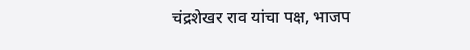चंद्रशेखर राव यांचा पक्ष, भाजप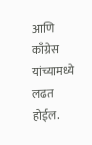आणि काँग्रेस यांच्यामध्ये लढत होईल.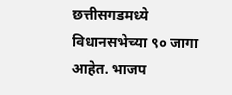छत्तीसगडमध्ये विधानसभेच्या ९० जागा आहेत. भाजप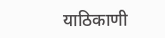याठिकाणी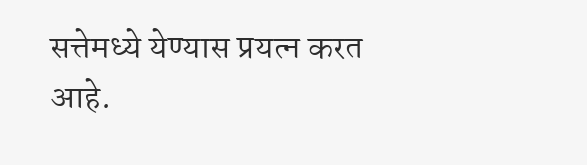सत्तेमध्ये येण्यास प्रयत्न करत आहे.